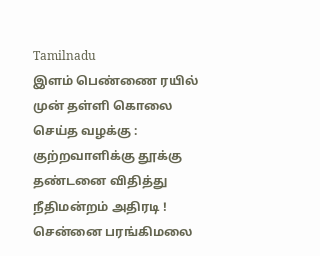Tamilnadu
இளம் பெண்ணை ரயில் முன் தள்ளி கொலை செய்த வழக்கு : குற்றவாளிக்கு தூக்கு தண்டனை விதித்து நீதிமன்றம் அதிரடி !
சென்னை பரங்கிமலை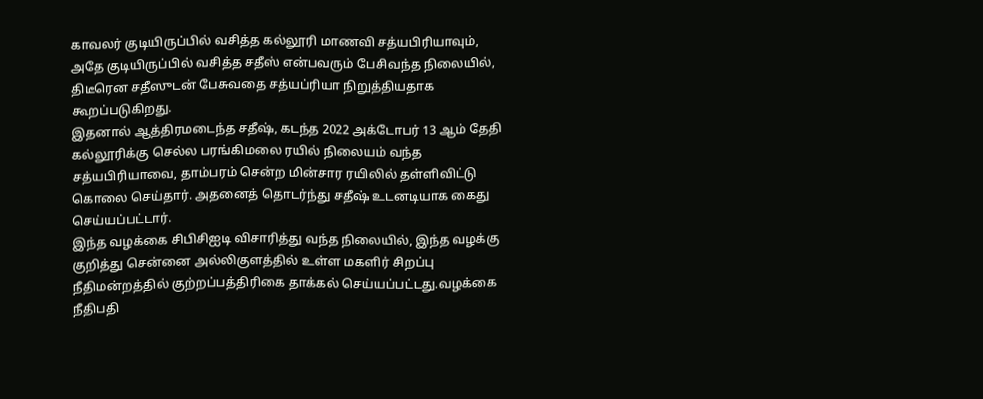காவலர் குடியிருப்பில் வசித்த கல்லூரி மாணவி சத்யபிரியாவும், அதே குடியிருப்பில் வசித்த சதீஸ் என்பவரும் பேசிவந்த நிலையில், திடீரென சதீஸுடன் பேசுவதை சத்யப்ரியா நிறுத்தியதாக கூறப்படுகிறது.
இதனால் ஆத்திரமடைந்த சதீஷ், கடந்த 2022 அக்டோபர் 13 ஆம் தேதி கல்லூரிக்கு செல்ல பரங்கிமலை ரயில் நிலையம் வந்த சத்யபிரியாவை, தாம்பரம் சென்ற மின்சார ரயிலில் தள்ளிவிட்டு கொலை செய்தார். அதனைத் தொடர்ந்து சதீஷ் உடனடியாக கைது செய்யப்பட்டார்.
இந்த வழக்கை சிபிசிஐடி விசாரித்து வந்த நிலையில், இந்த வழக்கு குறித்து சென்னை அல்லிகுளத்தில் உள்ள மகளிர் சிறப்பு நீதிமன்றத்தில் குற்றப்பத்திரிகை தாக்கல் செய்யப்பட்டது.வழக்கை நீதிபதி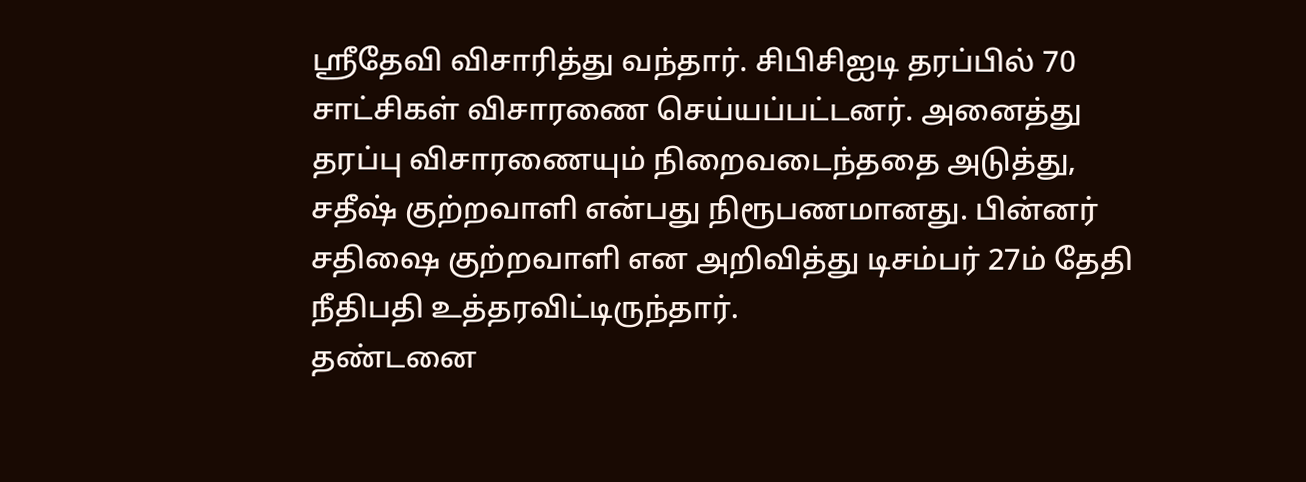ஸ்ரீதேவி விசாரித்து வந்தார். சிபிசிஐடி தரப்பில் 70 சாட்சிகள் விசாரணை செய்யப்பட்டனர். அனைத்து தரப்பு விசாரணையும் நிறைவடைந்ததை அடுத்து, சதீஷ் குற்றவாளி என்பது நிரூபணமானது. பின்னர் சதிஷை குற்றவாளி என அறிவித்து டிசம்பர் 27ம் தேதி நீதிபதி உத்தரவிட்டிருந்தார்.
தண்டனை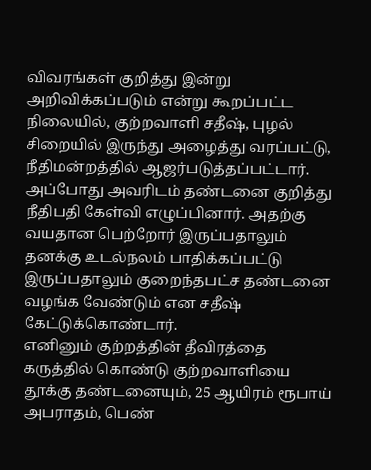விவரங்கள் குறித்து இன்று அறிவிக்கப்படும் என்று கூறப்பட்ட நிலையில், குற்றவாளி சதீஷ், புழல் சிறையில் இருந்து அழைத்து வரப்பட்டு, நீதிமன்றத்தில் ஆஜர்படுத்தப்பட்டார். அப்போது அவரிடம் தண்டனை குறித்து நீதிபதி கேள்வி எழுப்பினார். அதற்கு வயதான பெற்றோர் இருப்பதாலும் தனக்கு உடல்நலம் பாதிக்கப்பட்டு இருப்பதாலும் குறைந்தபட்ச தண்டனை வழங்க வேண்டும் என சதீஷ் கேட்டுக்கொண்டார்.
எனினும் குற்றத்தின் தீவிரத்தை கருத்தில் கொண்டு குற்றவாளியை தூக்கு தண்டனையும், 25 ஆயிரம் ரூபாய் அபராதம், பெண்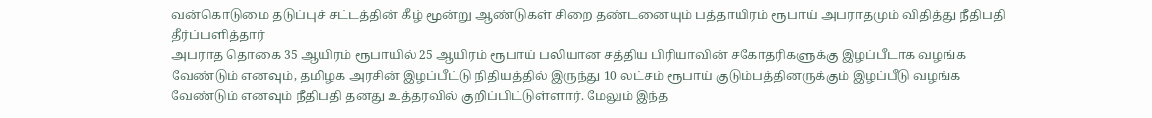வன்கொடுமை தடுப்புச் சட்டத்தின் கீழ் மூன்று ஆண்டுகள் சிறை தண்டனையும் பத்தாயிரம் ரூபாய் அபராதமும் விதித்து நீதிபதி தீர்ப்பளித்தார்
அபராத தொகை 35 ஆயிரம் ரூபாயில் 25 ஆயிரம் ரூபாய் பலியான சத்திய பிரியாவின் சகோதரிகளுக்கு இழப்பீடாக வழங்க வேண்டும் எனவும், தமிழக அரசின் இழப்பீட்டு நிதியத்தில் இருந்து 10 லட்சம் ரூபாய் குடும்பத்தினருக்கும் இழப்பீடு வழங்க வேண்டும் எனவும் நீதிபதி தனது உத்தரவில் குறிப்பிட்டுள்ளார். மேலும் இந்த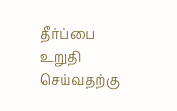தீர்ப்பை உறுதி செய்வதற்கு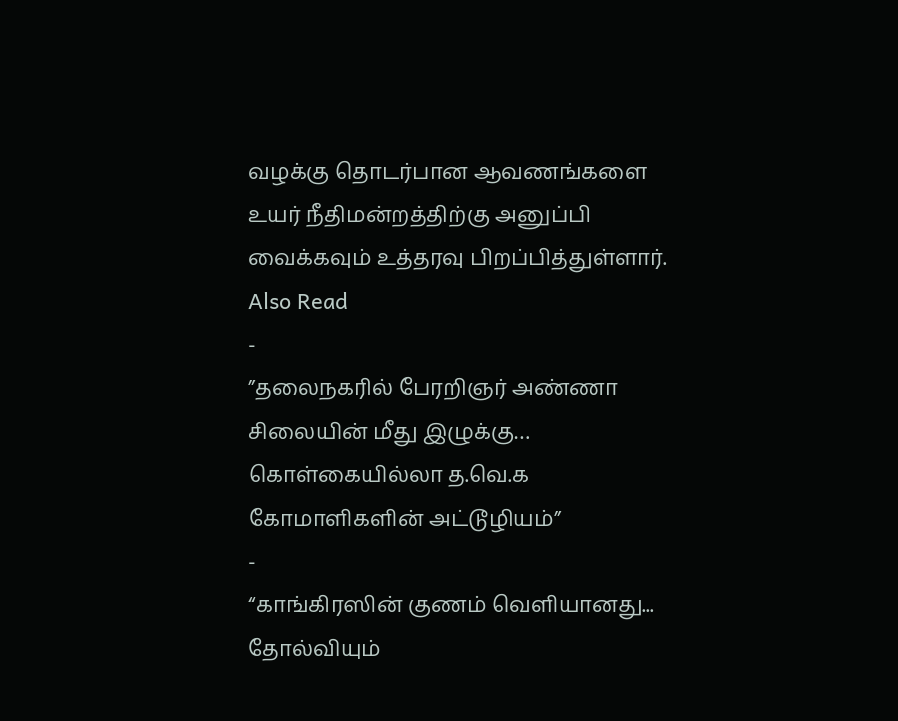வழக்கு தொடர்பான ஆவணங்களை உயர் நீதிமன்றத்திற்கு அனுப்பி வைக்கவும் உத்தரவு பிறப்பித்துள்ளார்.
Also Read
-
”தலைநகரில் பேரறிஞர் அண்ணா சிலையின் மீது இழுக்கு… கொள்கையில்லா த.வெ.க கோமாளிகளின் அட்டூழியம்”
-
“காங்கிரஸின் குணம் வெளியானது... தோல்வியும்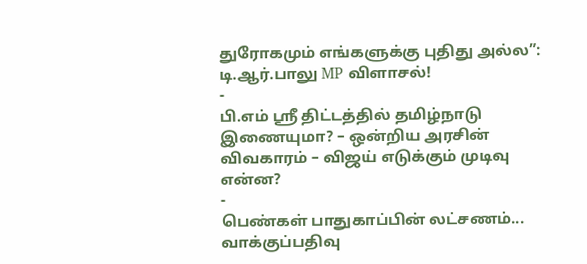துரோகமும் எங்களுக்கு புதிது அல்ல”: டி.ஆர்.பாலு MP விளாசல்!
-
பி.எம் ஸ்ரீ திட்டத்தில் தமிழ்நாடு இணையுமா? – ஒன்றிய அரசின் விவகாரம் – விஜய் எடுக்கும் முடிவு என்ன?
-
பெண்கள் பாதுகாப்பின் லட்சணம்... வாக்குப்பதிவு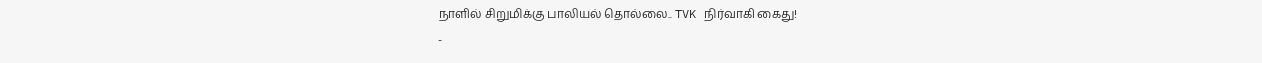நாளில் சிறுமிக்கு பாலியல் தொல்லை.. TVK நிர்வாகி கைது!
-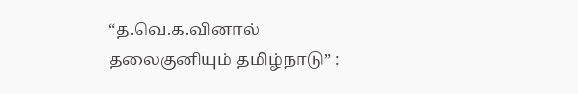“த.வெ.க.வினால் தலைகுனியும் தமிழ்நாடு” :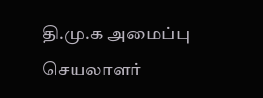தி.மு.க அமைப்பு செயலாளர்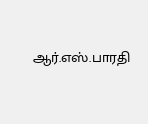ஆர்.எஸ்.பாரதி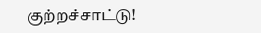குற்றச்சாட்டு!